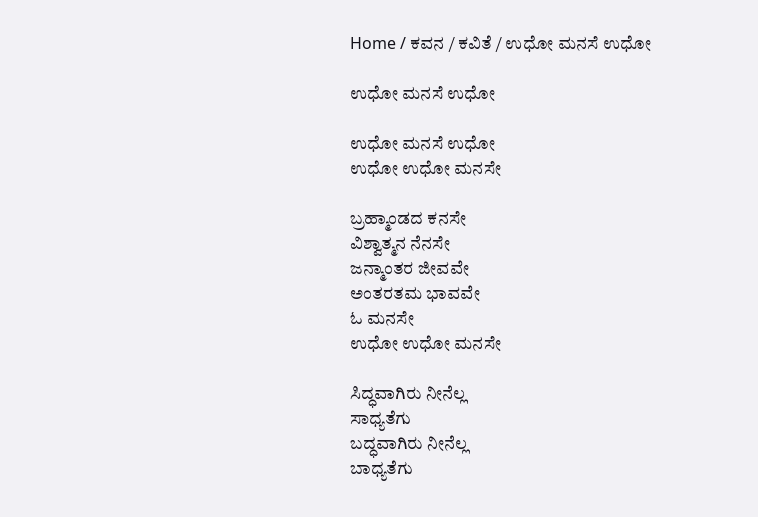Home / ಕವನ / ಕವಿತೆ / ಉಧೋ ಮನಸೆ ಉಧೋ

ಉಧೋ ಮನಸೆ ಉಧೋ

ಉಧೋ ಮನಸೆ ಉಧೋ
ಉಧೋ ಉಧೋ ಮನಸೇ

ಬ್ರಹ್ಮಾಂಡದ ಕನಸೇ
ವಿಶ್ವಾತ್ಮನ ನೆನಸೇ
ಜನ್ಮಾಂತರ ಜೀವವೇ
ಅಂತರತಮ ಭಾವವೇ
ಓ ಮನಸೇ
ಉಧೋ ಉಧೋ ಮನಸೇ

ಸಿದ್ಧವಾಗಿರು ನೀನೆಲ್ಲ
ಸಾಧ್ಯತೆಗು
ಬದ್ಧವಾಗಿರು ನೀನೆಲ್ಲ
ಬಾಧ್ಯತೆಗು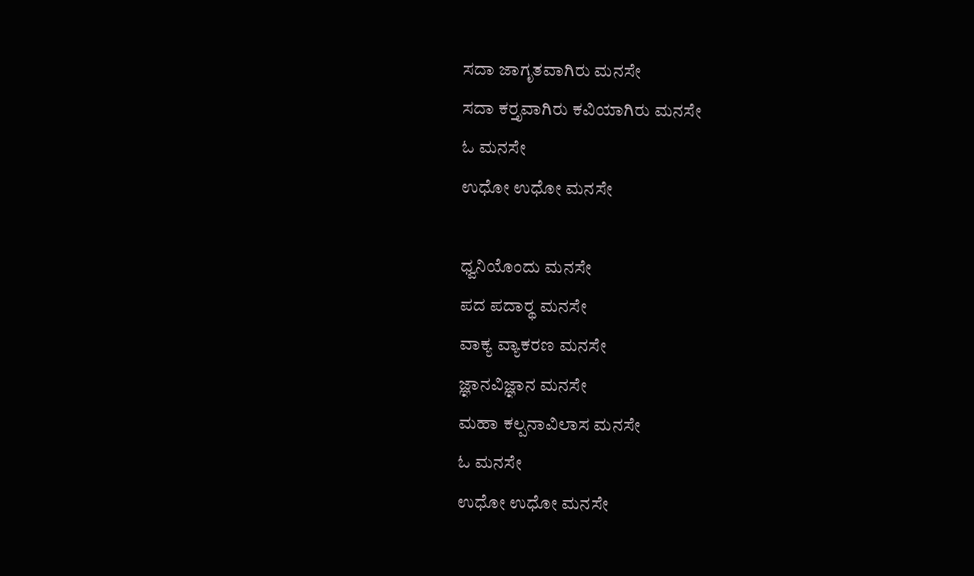ಸದಾ ಜಾಗೃತವಾಗಿರು ಮನಸೇ
ಸದಾ ಕರ್‍ತೃವಾಗಿರು ಕವಿಯಾಗಿರು ಮನಸೇ
ಓ ಮನಸೇ
ಉಧೋ ಉಧೋ ಮನಸೇ

ಧ್ವನಿಯೊಂದು ಮನಸೇ
ಪದ ಪದಾರ್‍ಥ ಮನಸೇ
ವಾಕ್ಯ ವ್ಯಾಕರಣ ಮನಸೇ
ಜ್ಞಾನವಿಜ್ಞಾನ ಮನಸೇ
ಮಹಾ ಕಲ್ಪನಾವಿಲಾಸ ಮನಸೇ
ಓ ಮನಸೇ
ಉಧೋ ಉಧೋ ಮನಸೇ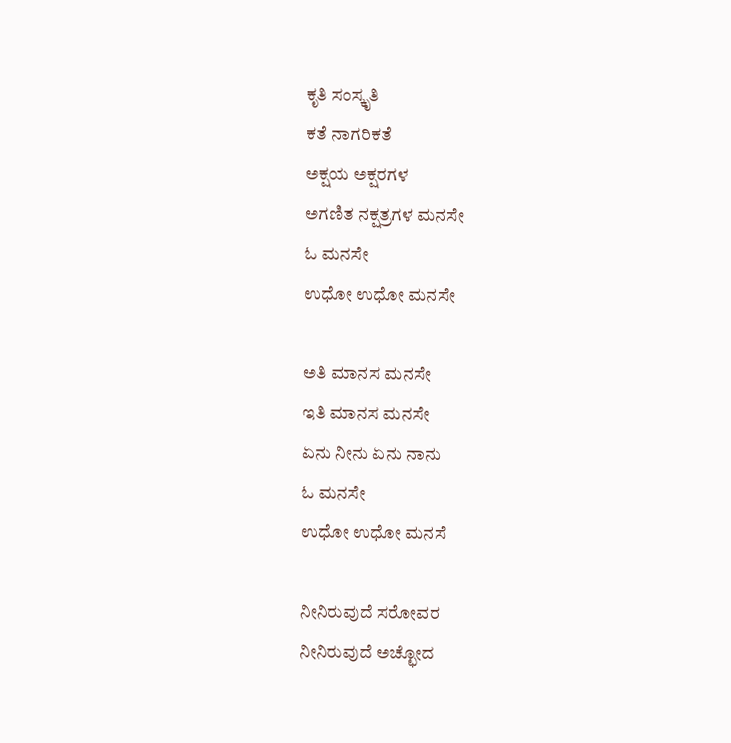ಕೃತಿ ಸಂಸ್ಕೃತಿ
ಕತೆ ನಾಗರಿಕತೆ
ಅಕ್ಷಯ ಅಕ್ಷರಗಳ
ಅಗಣಿತ ನಕ್ಷತ್ರಗಳ ಮನಸೇ
ಓ ಮನಸೇ
ಉಧೋ ಉಧೋ ಮನಸೇ

ಅತಿ ಮಾನಸ ಮನಸೇ
ಇತಿ ಮಾನಸ ಮನಸೇ
ಏನು ನೀನು ಏನು ನಾನು
ಓ ಮನಸೇ
ಉಧೋ ಉಧೋ ಮನಸೆ

ನೀನಿರುವುದೆ ಸರೋವರ
ನೀನಿರುವುದೆ ಅಚ್ಛೋದ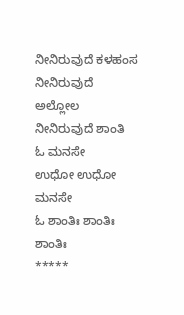ನೀನಿರುವುದೆ ಕಳಹಂಸ
ನೀನಿರುವುದೆ ಅಲ್ಲೋಲ
ನೀನಿರುವುದೆ ಶಾಂತಿ
ಓ ಮನಸೇ
ಉಧೋ ಉಧೋ ಮನಸೇ
ಓ ಶಾಂತಿಃ ಶಾಂತಿಃ ಶಾಂತಿಃ
*****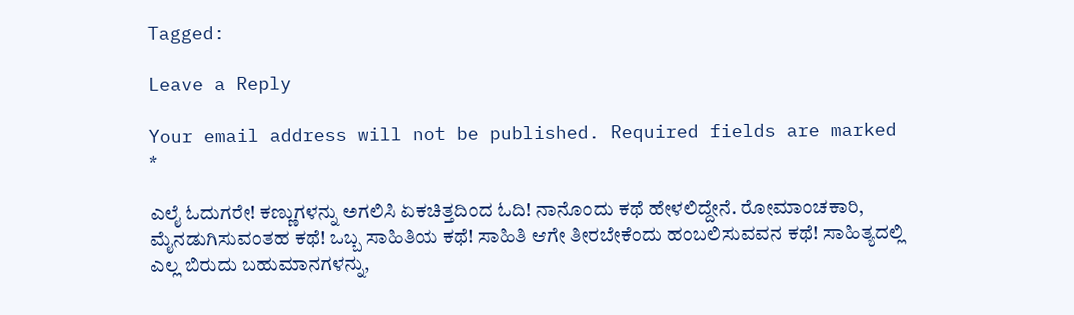Tagged:

Leave a Reply

Your email address will not be published. Required fields are marked *

ಎಲೈ ಓದುಗರೇ! ಕಣ್ಣುಗಳನ್ನು ಅಗಲಿಸಿ ಏಕಚಿತ್ತದಿಂದ ಓದಿ! ನಾನೊಂದು ಕಥೆ ಹೇಳಲಿದ್ದೇನೆ. ರೋಮಾಂಚಕಾರಿ, ಮೈನಡುಗಿಸುವಂತಹ ಕಥೆ! ಒಬ್ಬ ಸಾಹಿತಿಯ ಕಥೆ! ಸಾಹಿತಿ ಆಗೇ ತೀರಬೇಕೆಂದು ಹಂಬಲಿಸುವವನ ಕಥೆ! ಸಾಹಿತ್ಯದಲ್ಲಿ ಎಲ್ಲ ಬಿರುದು ಬಹುಮಾನಗಳನ್ನು,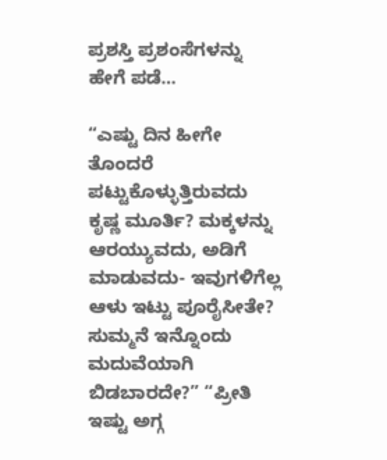ಪ್ರಶಸ್ತಿ ಪ್ರಶಂಸೆಗಳನ್ನು ಹೇಗೆ ಪಡೆ...

“ಎಷ್ಟು ದಿನ ಹೀಗೇ ತೊಂದರೆ ಪಟ್ಟುಕೊಳ್ಳುತ್ತಿರುವದು ಕೃಷ್ಣ ಮೂರ್ತಿ? ಮಕ್ಕಳನ್ನು ಆರಯ್ಯುವದು, ಅಡಿಗೆ ಮಾಡುವದು- ಇವುಗಳಿಗೆಲ್ಲ ಆಳು ಇಟ್ಟು ಪೂರೈಸೀತೇ? ಸುಮ್ಮನೆ ಇನ್ನೊಂದು ಮದುವೆಯಾಗಿ ಬಿಡಬಾರದೇ?” “ಪ್ರೀತಿ ಇಷ್ಟು ಅಗ್ಗ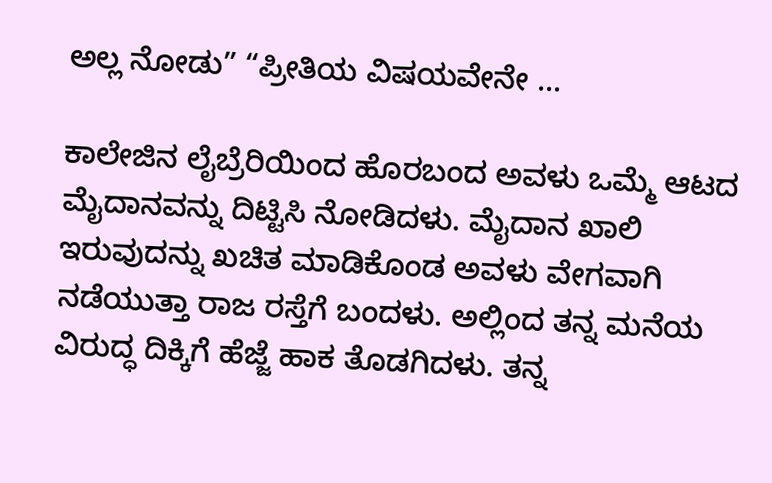ಅಲ್ಲ ನೋಡು” “ಪ್ರೀತಿಯ ವಿಷಯವೇನೇ ...

ಕಾಲೇಜಿನ ಲೈಬ್ರೆರಿಯಿಂದ ಹೊರಬಂದ ಅವಳು ಒಮ್ಮೆ ಆಟದ ಮೈದಾನವನ್ನು ದಿಟ್ಟಿಸಿ ನೋಡಿದಳು. ಮೈದಾನ ಖಾಲಿ ಇರುವುದನ್ನು ಖಚಿತ ಮಾಡಿಕೊಂಡ ಅವಳು ವೇಗವಾಗಿ ನಡೆಯುತ್ತಾ ರಾಜ ರಸ್ತೆಗೆ ಬಂದಳು. ಅಲ್ಲಿಂದ ತನ್ನ ಮನೆಯ ವಿರುದ್ಧ ದಿಕ್ಕಿಗೆ ಹೆಜ್ಜೆ ಹಾಕ ತೊಡಗಿದಳು. ತನ್ನ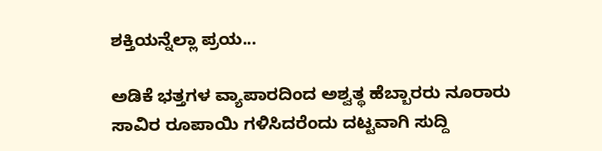ಶಕ್ತಿಯನ್ನೆಲ್ಲಾ ಪ್ರಯ...

ಅಡಿಕೆ ಭತ್ತಗಳ ವ್ಯಾಪಾರದಿಂದ ಅಶ್ವತ್ಥ ಹೆಬ್ಬಾರರು ನೂರಾರು ಸಾವಿರ ರೂಪಾಯಿ ಗಳಿಸಿದರೆಂದು ದಟ್ಟವಾಗಿ ಸುದ್ದಿ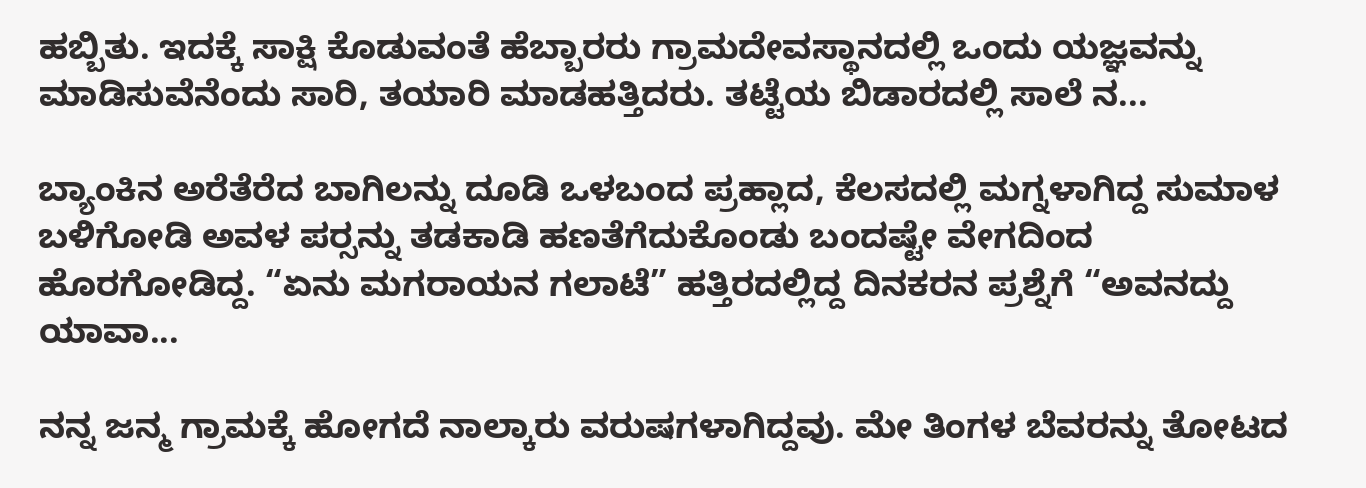ಹಬ್ಬಿತು. ಇದಕ್ಕೆ ಸಾಕ್ಷಿ ಕೊಡುವಂತೆ ಹೆಬ್ಬಾರರು ಗ್ರಾಮದೇವಸ್ಥಾನದಲ್ಲಿ ಒಂದು ಯಜ್ಞವನ್ನು ಮಾಡಿಸುವೆನೆಂದು ಸಾರಿ, ತಯಾರಿ ಮಾಡಹತ್ತಿದರು. ತಟ್ಟೆಯ ಬಿಡಾರದಲ್ಲಿ ಸಾಲೆ ನ...

ಬ್ಯಾಂಕಿನ ಅರೆತೆರೆದ ಬಾಗಿಲನ್ನು ದೂಡಿ ಒಳಬಂದ ಪ್ರಹ್ಲಾದ, ಕೆಲಸದಲ್ಲಿ ಮಗ್ನಳಾಗಿದ್ದ ಸುಮಾಳ ಬಳಿಗೋಡಿ ಅವಳ ಪರ್‍ಸನ್ನು ತಡಕಾಡಿ ಹಣತೆಗೆದುಕೊಂಡು ಬಂದಷ್ಟೇ ವೇಗದಿಂದ ಹೊರಗೋಡಿದ್ದ. “ಏನು ಮಗರಾಯನ ಗಲಾಟೆ” ಹತ್ತಿರದಲ್ಲಿದ್ದ ದಿನಕರನ ಪ್ರಶ್ನೆಗೆ “ಅವನದ್ದು ಯಾವಾ...

ನನ್ನ ಜನ್ಮ ಗ್ರಾಮಕ್ಕೆ ಹೋಗದೆ ನಾಲ್ಕಾರು ವರುಷಗಳಾಗಿದ್ದವು. ಮೇ ತಿಂಗಳ ಬೆವರನ್ನು ತೋಟದ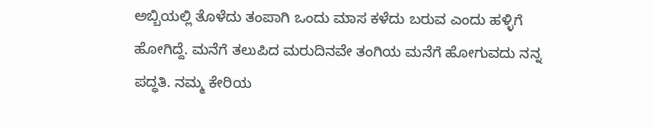ಅಬ್ಬಿಯಲ್ಲಿ ತೊಳೆದು ತಂಪಾಗಿ ಒಂದು ಮಾಸ ಕಳೆದು ಬರುವ ಎಂದು ಹಳ್ಳಿಗೆ ಹೋಗಿದ್ದೆ. ಮನೆಗೆ ತಲುಪಿದ ಮರುದಿನವೇ ತಂಗಿಯ ಮನೆಗೆ ಹೋಗುವದು ನನ್ನ ಪದ್ಧತಿ. ನಮ್ಮ ಕೇರಿಯ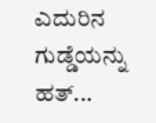ಎದುರಿನ ಗುಡ್ಡೆಯನ್ನು ಹತ್...